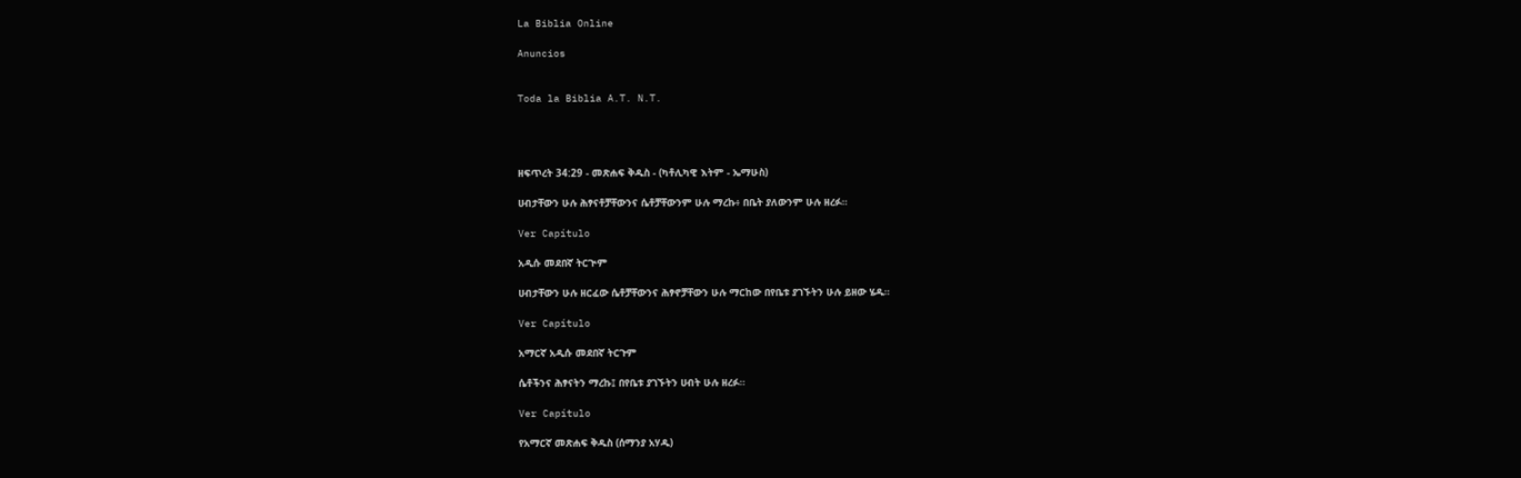La Biblia Online

Anuncios


Toda la Biblia A.T. N.T.




ዘፍጥረት 34:29 - መጽሐፍ ቅዱስ - (ካቶሊካዊ እትም - ኤማሁስ)

ሀብታቸውን ሁሉ ሕፃናቶቻቸውንና ሴቶቻቸውንም ሁሉ ማረኩ፥ በቤት ያለውንም ሁሉ ዘረፉ።

Ver Capítulo

አዲሱ መደበኛ ትርጒም

ሀብታቸውን ሁሉ ዘርፈው ሴቶቻቸውንና ሕፃኖቻቸውን ሁሉ ማርከው በየቤቱ ያገኙትን ሁሉ ይዘው ሄዱ።

Ver Capítulo

አማርኛ አዲሱ መደበኛ ትርጉም

ሴቶችንና ሕፃናትን ማረኩ፤ በየቤቱ ያገኙትን ሀብት ሁሉ ዘረፉ።

Ver Capítulo

የአማርኛ መጽሐፍ ቅዱስ (ሰማንያ አሃዱ)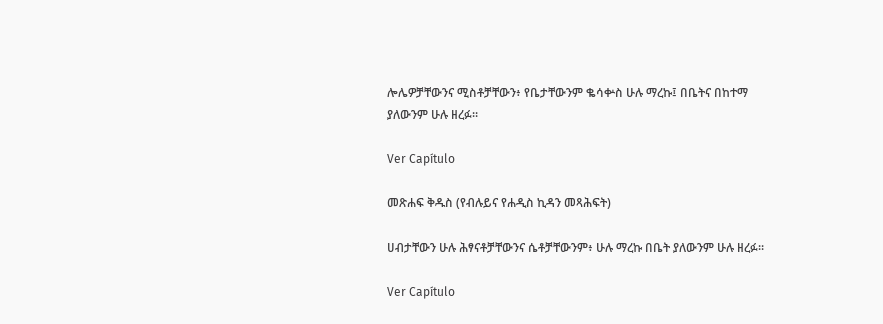ሎሌዎቻቸውንና ሚስቶቻቸውን፥ የቤታቸውንም ቈሳቍስ ሁሉ ማረኩ፤ በቤትና በከተማ ያለውንም ሁሉ ዘረፉ።

Ver Capítulo

መጽሐፍ ቅዱስ (የብሉይና የሐዲስ ኪዳን መጻሕፍት)

ሀብታቸውን ሁሉ ሕፃናቶቻቸውንና ሴቶቻቸውንም፥ ሁሉ ማረኩ በቤት ያለውንም ሁሉ ዘረፉ።

Ver Capítulo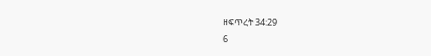ዘፍጥረት 34:29
6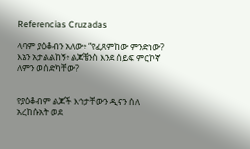Referencias Cruzadas

ላባም ያዕቆብን አለው፥ “የፈጸምከው ምንድነው? እኔን አታልልከኝ፥ ልጆቼንስ እንደ ሰይፍ ምርኮኛ ለምን ወሰድካቸው?


የያዕቆብም ልጆች እኅታቸውን ዲናን ሰለ አረከሱአት ወደ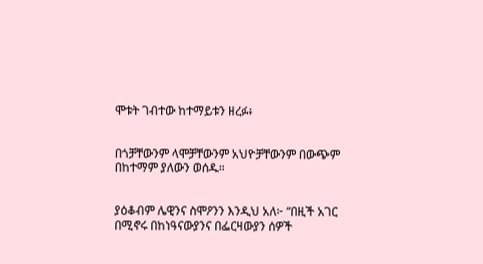ሞቱት ገብተው ከተማይቱን ዘረፉ፥


በጎቻቸውንም ላሞቻቸውንም አህዮቻቸውንም በውጭም በከተማም ያለውን ወሰዱ።


ያዕቆብም ሌዊንና ስሞዖንን እንዲህ አለ፦ “በዚች አገር በሚኖሩ በከነዓናውያንና በፌርዛውያን ሰዎች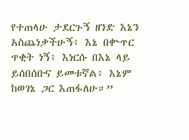የተጠላሁ ታደርጉኝ ዘንድ እኔን አስጨነቃችሁኝ፥ እኔ በቍጥር ጥቂት ነኝ፥ እነርሱ በእኔ ላይ ይሰበሰቡና ይመቱኛል፥ እኔም ከወገኔ ጋር እጠፋለሁ።”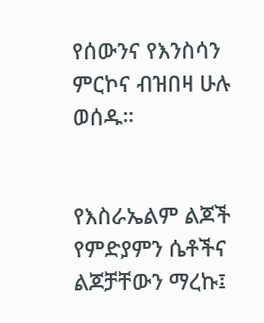የሰውንና የእንስሳን ምርኮና ብዝበዛ ሁሉ ወሰዱ።


የእስራኤልም ልጆች የምድያምን ሴቶችና ልጆቻቸውን ማረኩ፤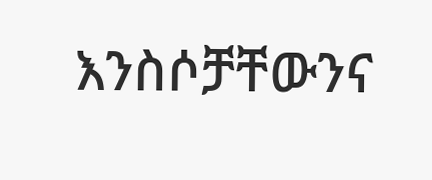እንስሶቻቸውንና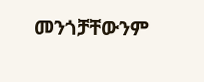መንጎቻቸውንም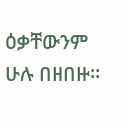ዕቃቸውንም ሁሉ በዘበዙ።